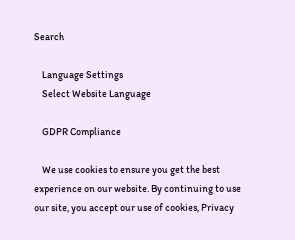Search

    Language Settings
    Select Website Language

    GDPR Compliance

    We use cookies to ensure you get the best experience on our website. By continuing to use our site, you accept our use of cookies, Privacy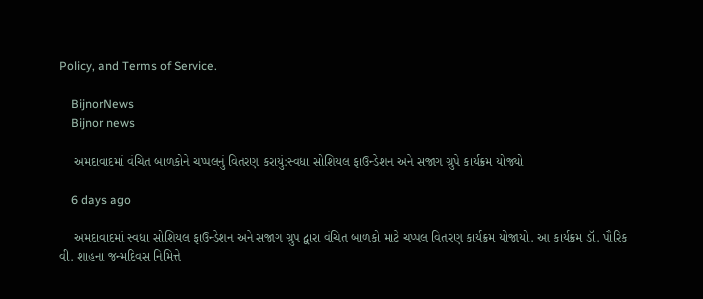Policy, and Terms of Service.

    BijnorNews
    Bijnor news

    અમદાવાદમાં વંચિત બાળકોને ચપ્પલનું વિતરણ કરાયું:સ્વધા સોશિયલ ફાઉન્ડેશન અને સજાગ ગ્રુપે કાર્યક્રમ યોજ્યો

    6 days ago

    અમદાવાદમાં સ્વધા સોશિયલ ફાઉન્ડેશન અને સજાગ ગ્રુપ દ્વારા વંચિત બાળકો માટે ચપ્પલ વિતરણ કાર્યક્રમ યોજાયો. આ કાર્યક્રમ ડૉ. પૌરિક વી. શાહના જન્મદિવસ નિમિત્તે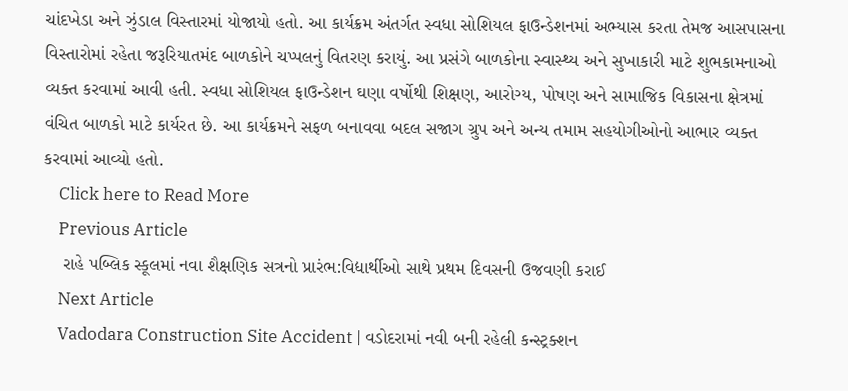ચાંદખેડા અને ઝુંડાલ વિસ્તારમાં યોજાયો હતો. આ કાર્યક્રમ અંતર્ગત સ્વધા સોશિયલ ફાઉન્ડેશનમાં અભ્યાસ કરતા તેમજ આસપાસના વિસ્તારોમાં રહેતા જરૂરિયાતમંદ બાળકોને ચપ્પલનું વિતરણ કરાયું. આ પ્રસંગે બાળકોના સ્વાસ્થ્ય અને સુખાકારી માટે શુભકામનાઓ વ્યક્ત કરવામાં આવી હતી. સ્વધા સોશિયલ ફાઉન્ડેશન ઘણા વર્ષોથી શિક્ષણ, આરોગ્ય, પોષણ અને સામાજિક વિકાસના ક્ષેત્રમાં વંચિત બાળકો માટે કાર્યરત છે. આ કાર્યક્રમને સફળ બનાવવા બદલ સજાગ ગ્રુપ અને અન્ય તમામ સહયોગીઓનો આભાર વ્યક્ત કરવામાં આવ્યો હતો.
    Click here to Read More
    Previous Article
    રાહે પબ્લિક સ્કૂલમાં નવા શૈક્ષણિક સત્રનો પ્રારંભ:વિદ્યાર્થીઓ સાથે પ્રથમ દિવસની ઉજવણી કરાઈ
    Next Article
    Vadodara Construction Site Accident | વડોદરામાં નવી બની રહેલી કન્સ્ટ્રક્શન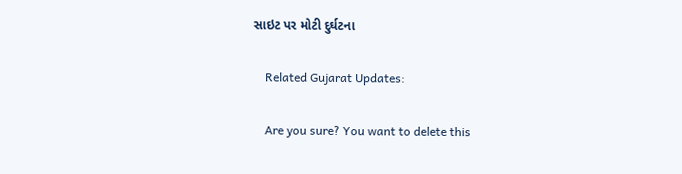સાઇટ પર મોટી દુર્ઘટના

    Related Gujarat Updates:

    Are you sure? You want to delete this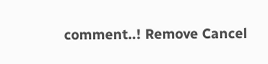comment..! Remove Cancel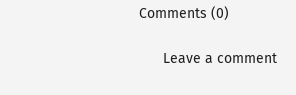Comments (0)

      Leave a comment